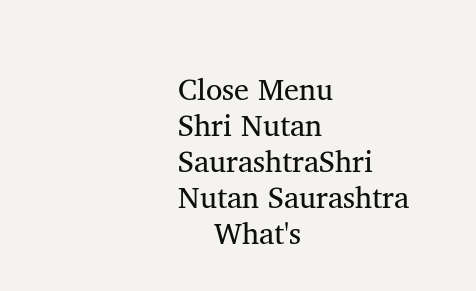Close Menu
Shri Nutan SaurashtraShri Nutan Saurashtra
    What's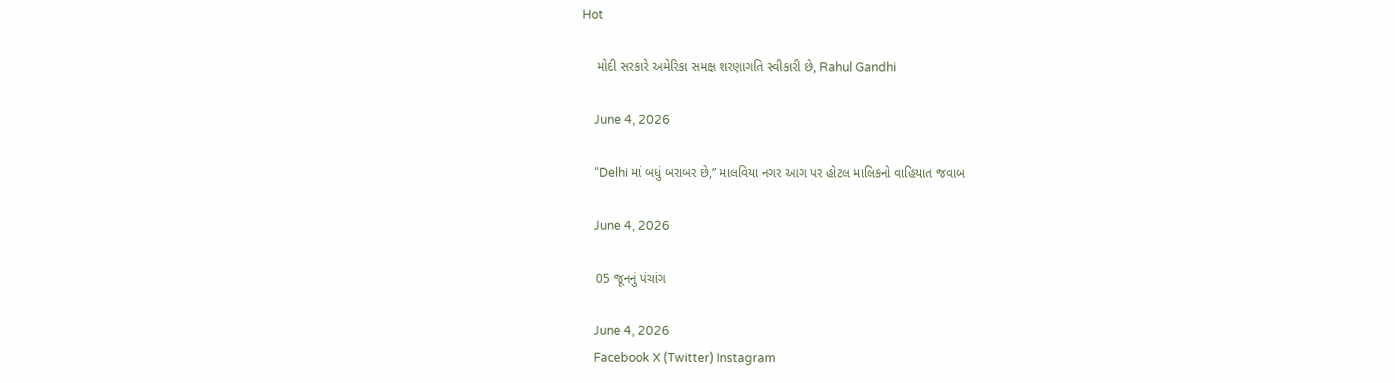Hot

    મોદી સરકારે અમેરિકા સમક્ષ શરણાગતિ સ્વીકારી છે, Rahul Gandhi

    June 4, 2026

    “Delhi માં બધું બરાબર છે,” માલવિયા નગર આગ પર હોટલ માલિકનો વાહિયાત જવાબ

    June 4, 2026

    05 જૂનનું પંચાંગ

    June 4, 2026
    Facebook X (Twitter) Instagram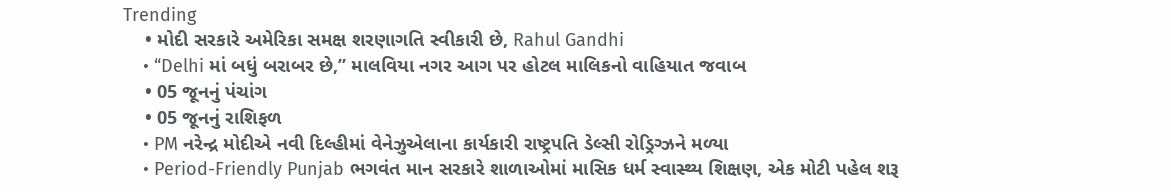Trending
    • મોદી સરકારે અમેરિકા સમક્ષ શરણાગતિ સ્વીકારી છે, Rahul Gandhi
    • “Delhi માં બધું બરાબર છે,” માલવિયા નગર આગ પર હોટલ માલિકનો વાહિયાત જવાબ
    • 05 જૂનનું પંચાંગ
    • 05 જૂનનું રાશિફળ
    • PM નરેન્દ્ર મોદીએ નવી દિલ્હીમાં વેનેઝુએલાના કાર્યકારી રાષ્ટ્રપતિ ડેલ્સી રોડ્રિગ્ઝને મળ્યા
    • Period-Friendly Punjab ભગવંત માન સરકારે શાળાઓમાં માસિક ધર્મ સ્વાસ્થ્ય શિક્ષણ, એક મોટી પહેલ શરૂ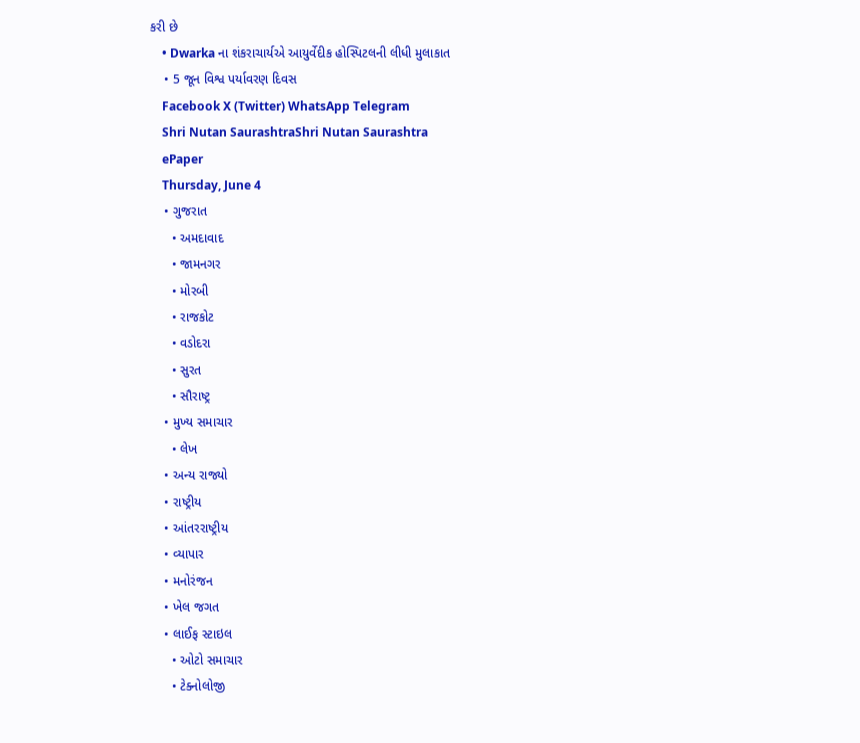કરી છે
    • Dwarka ના શંકરાચાર્યએ આયુર્વેદીક હોસ્પિટલની લીધી મુલાકાત
    • 5 જૂન વિશ્વ પર્યાવરણ દિવસ
    Facebook X (Twitter) WhatsApp Telegram
    Shri Nutan SaurashtraShri Nutan Saurashtra
    ePaper
    Thursday, June 4
    • ગુજરાત
      • અમદાવાદ
      • જામનગર
      • મોરબી
      • રાજકોટ
      • વડોદરા
      • સુરત
      • સૌરાષ્ટ્ર
    • મુખ્ય સમાચાર
      • લેખ
    • અન્ય રાજ્યો
    • રાષ્ટ્રીય
    • આંતરરાષ્ટ્રીય
    • વ્યાપાર
    • મનોરંજન
    • ખેલ જગત
    • લાઈફ સ્ટાઇલ
      • ઓટો સમાચાર
      • ટેક્નોલોજી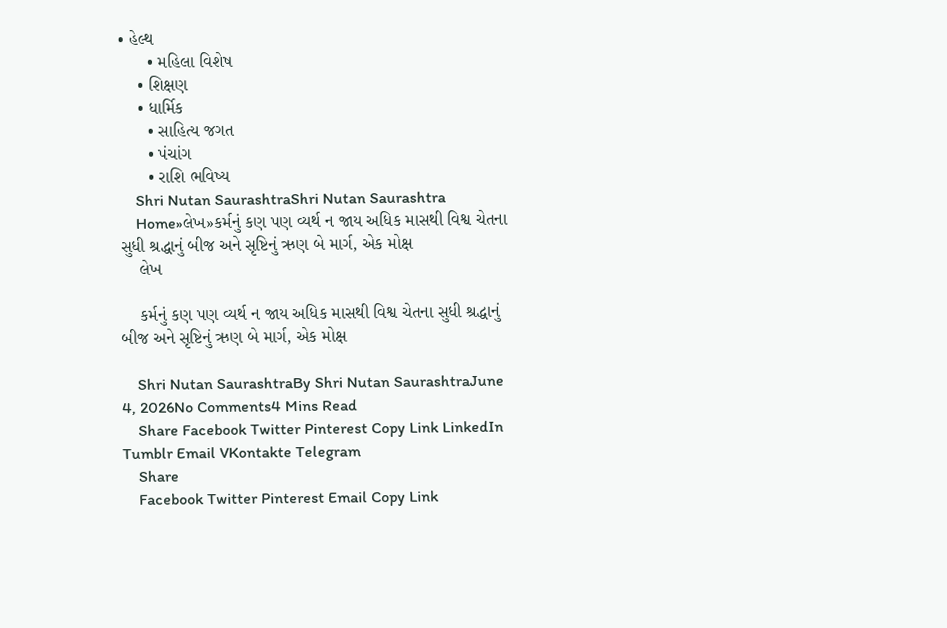• હેલ્થ
      • મહિલા વિશેષ
    • શિક્ષણ
    • ધાર્મિક
      • સાહિત્ય જગત
      • પંચાંગ
      • રાશિ ભવિષ્ય
    Shri Nutan SaurashtraShri Nutan Saurashtra
    Home»લેખ»કર્મનું કણ પણ વ્યર્થ ન જાય અધિક માસથી વિશ્વ ચેતના સુધી શ્રદ્ધાનું બીજ અને સૃષ્ટિનું ઋણ બે માર્ગ, એક મોક્ષ
    લેખ

    કર્મનું કણ પણ વ્યર્થ ન જાય અધિક માસથી વિશ્વ ચેતના સુધી શ્રદ્ધાનું બીજ અને સૃષ્ટિનું ઋણ બે માર્ગ, એક મોક્ષ

    Shri Nutan SaurashtraBy Shri Nutan SaurashtraJune 4, 2026No Comments4 Mins Read
    Share Facebook Twitter Pinterest Copy Link LinkedIn Tumblr Email VKontakte Telegram
    Share
    Facebook Twitter Pinterest Email Copy Link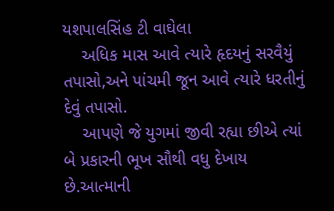યશપાલસિંહ ટી વાઘેલા
    અધિક માસ આવે ત્યારે હૃદયનું સરવૈયું તપાસો,અને પાંચમી જૂન આવે ત્યારે ધરતીનું દેવું તપાસો.
    આપણે જે યુગમાં જીવી રહ્યા છીએ ત્યાં બે પ્રકારની ભૂખ સૌથી વધુ દેખાય છે.આત્માની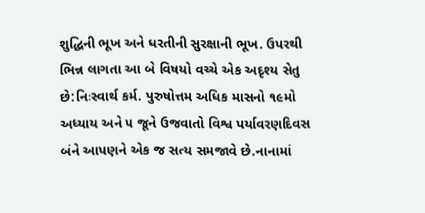શુદ્ધિની ભૂખ અને ધરતીની સુરક્ષાની ભૂખ. ઉપરથી ભિન્ન લાગતા આ બે વિષયો વચ્ચે એક અદૃશ્ય સેતુ છે:નિઃસ્વાર્થ કર્મ. પુરુષોત્તમ અધિક માસનો ૧૯મો અધ્યાય અને ૫ જૂને ઉજવાતો વિશ્વ પર્યાવરણદિવસ બંને આપણને એક જ સત્ય સમજાવે છે.નાનામાં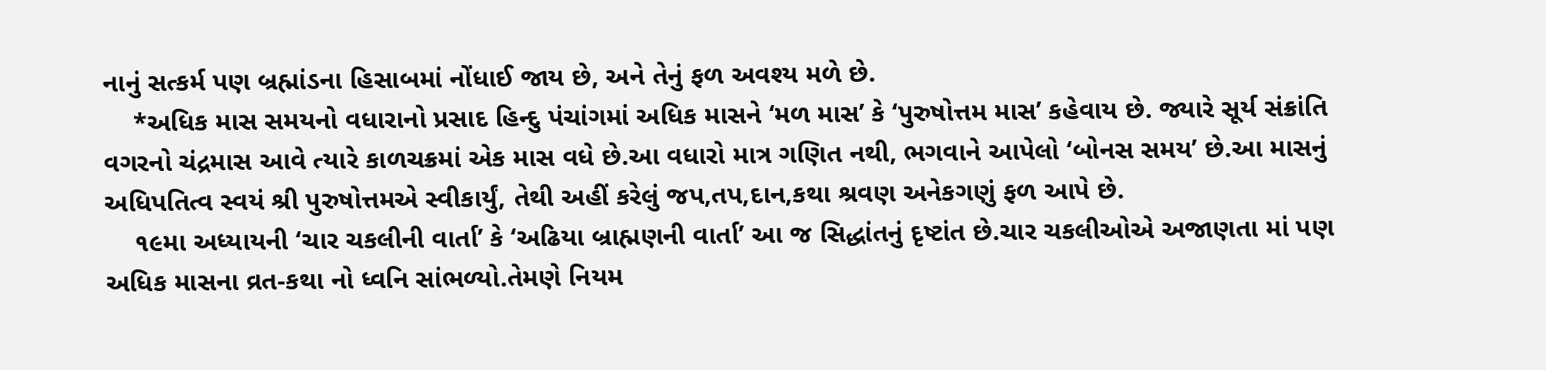નાનું સત્કર્મ પણ બ્રહ્માંડના હિસાબમાં નોંધાઈ જાય છે, અને તેનું ફળ અવશ્ય મળે છે.
    *અધિક માસ સમયનો વધારાનો પ્રસાદ હિન્દુ પંચાંગમાં અધિક માસને ‘મળ માસ’ કે ‘પુરુષોત્તમ માસ’ કહેવાય છે. જ્યારે સૂર્ય સંક્રાંતિ વગરનો ચંદ્રમાસ આવે ત્યારે કાળચક્રમાં એક માસ વધે છે.આ વધારો માત્ર ગણિત નથી, ભગવાને આપેલો ‘બોનસ સમય’ છે.આ માસનું અધિપતિત્વ સ્વયં શ્રી પુરુષોત્તમએ સ્વીકાર્યું, તેથી અહીં કરેલું જપ,તપ,દાન,કથા શ્રવણ અનેકગણું ફળ આપે છે.
    ૧૯મા અધ્યાયની ‘ચાર ચકલીની વાર્તા’ કે ‘અઢિયા બ્રાહ્મણની વાર્તા’ આ જ સિદ્ધાંતનું દૃષ્ટાંત છે.ચાર ચકલીઓએ અજાણતા માં પણ અધિક માસના વ્રત-કથા નો ધ્વનિ સાંભળ્યો.તેમણે નિયમ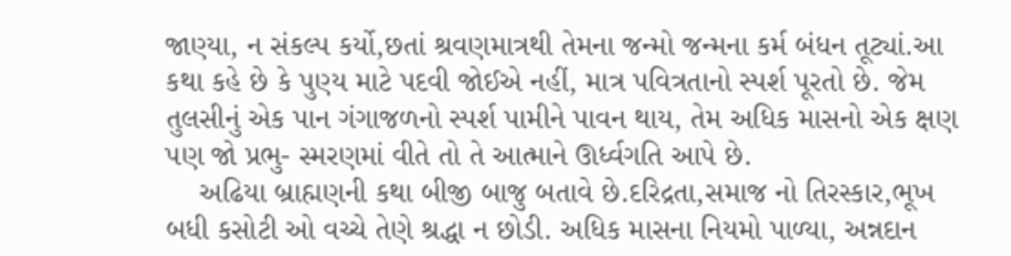જાણ્યા, ન સંકલ્પ કર્યો,છતાં શ્રવણમાત્રથી તેમના જન્મો જન્મના કર્મ બંધન તૂટ્યાં.આ કથા કહે છે કે પુણ્ય માટે પદવી જોઈએ નહીં, માત્ર પવિત્રતાનો સ્પર્શ પૂરતો છે. જેમ તુલસીનું એક પાન ગંગાજળનો સ્પર્શ પામીને પાવન થાય, તેમ અધિક માસનો એક ક્ષણ પણ જો પ્રભુ- સ્મરણમાં વીતે તો તે આત્માને ઊર્ધ્વગતિ આપે છે.
    અઢિયા બ્રાહ્મણની કથા બીજી બાજુ બતાવે છે.દરિદ્રતા,સમાજ નો તિરસ્કાર,ભૂખ  બધી કસોટી ઓ વચ્ચે તેણે શ્રદ્ધા ન છોડી. અધિક માસના નિયમો પાળ્યા, અન્નદાન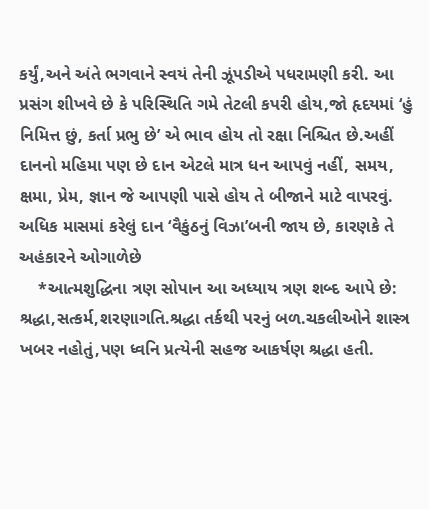કર્યું,અને અંતે ભગવાને સ્વયં તેની ઝૂંપડીએ પધરામણી કરી. આ પ્રસંગ શીખવે છે કે પરિસ્થિતિ ગમે તેટલી કપરી હોય,જો હૃદયમાં ‘હું નિમિત્ત છું, કર્તા પ્રભુ છે’ એ ભાવ હોય તો રક્ષા નિશ્ચિત છે.અહીં દાનનો મહિમા પણ છે દાન એટલે માત્ર ધન આપવું નહીં, સમય, ક્ષમા, પ્રેમ, જ્ઞાન જે આપણી પાસે હોય તે બીજાને માટે વાપરવું. અધિક માસમાં કરેલું દાન ‘વૈકુંઠનું વિઝા’બની જાય છે, કારણકે તે અહંકારને ઓગાળેછે
    *આત્મશુદ્ધિના ત્રણ સોપાન આ અધ્યાય ત્રણ શબ્દ આપે છે: શ્રદ્ધા,સત્કર્મ,શરણાગતિ.શ્રદ્ધા તર્કથી પરનું બળ.ચકલીઓને શાસ્ત્ર ખબર નહોતું,પણ ધ્વનિ પ્રત્યેની સહજ આકર્ષણ શ્રદ્ધા હતી.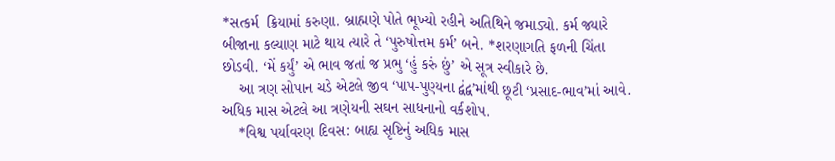*સત્કર્મ  ક્રિયામાં કરુણા. બ્રાહ્મણે પોતે ભૂખ્યો રહીને અતિથિને જમાડ્યો. કર્મ જ્યારે બીજાના કલ્યાણ માટે થાય ત્યારે તે ‘પુરુષોત્તમ કર્મ’ બને. *શરણાગતિ ફળની ચિંતા છોડવી. ‘મેં કર્યું’ એ ભાવ જતાં જ પ્રભુ ‘હું કરું છું’ એ સૂત્ર સ્વીકારે છે.
    આ ત્રણ સોપાન ચડે એટલે જીવ ‘પાપ-પુણ્યના દ્વંદ્વ’માંથી છૂટી ‘પ્રસાદ-ભાવ’માં આવે. અધિક માસ એટલે આ ત્રણેયની સઘન સાધનાનો વર્કશોપ.
    *વિશ્વ પર્યાવરણ દિવસ: બાહ્ય સૃષ્ટિનું અધિક માસ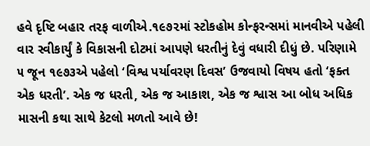હવે દૃષ્ટિ બહાર તરફ વાળીએ.૧૯૭૨માં સ્ટોકહોમ કોન્ફરન્સમાં માનવીએ પહેલી વાર સ્વીકાર્યું કે વિકાસની દોટમાં આપણે ધરતીનું દેવું વધારી દીધું છે. પરિણામે ૫ જૂન ૧૯૭૩એ પહેલો ‘વિશ્વ પર્યાવરણ દિવસ’ ઉજવાયો વિષય હતો ‘ફક્ત એક ધરતી’. એક જ ધરતી, એક જ આકાશ, એક જ શ્વાસ આ બોધ અધિક માસની કથા સાથે કેટલો મળતો આવે છે!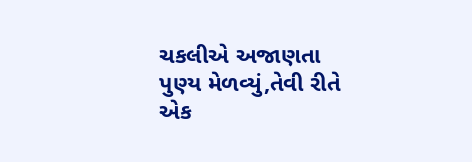ચકલીએ અજાણતા પુણ્ય મેળવ્યું,તેવી રીતે એક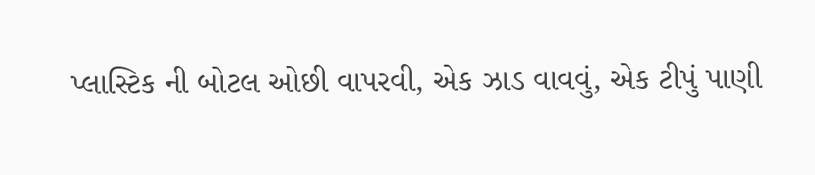પ્લાસ્ટિક ની બોટલ ઓછી વાપરવી, એક ઝાડ વાવવું, એક ટીપું પાણી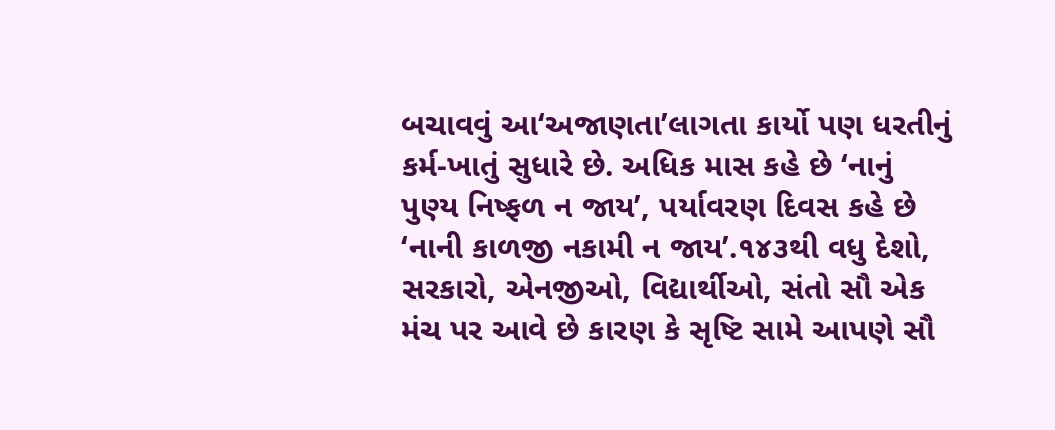બચાવવું આ‘અજાણતા’લાગતા કાર્યો પણ ધરતીનું કર્મ-ખાતું સુધારે છે. અધિક માસ કહે છે ‘નાનું પુણ્ય નિષ્ફળ ન જાય’, પર્યાવરણ દિવસ કહે છે ‘નાની કાળજી નકામી ન જાય’.૧૪૩થી વધુ દેશો, સરકારો, એનજીઓ, વિદ્યાર્થીઓ, સંતો સૌ એક મંચ પર આવે છે કારણ કે સૃષ્ટિ સામે આપણે સૌ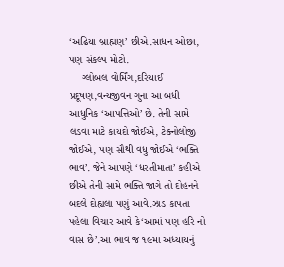‘અઢિયા બ્રાહ્મણ’ છીએ.સાધન ઓછા, પણ સંકલ્પ મોટો.
    ગ્લોબલ વોર્મિંગ,દરિયાઈ પ્રદૂષણ,વન્યજીવન ગુના આ બધી આધુનિક ‘આપત્તિઓ’ છે. તેની સામે લડવા માટે કાયદો જોઈએ, ટેક્નોલોજી જોઈએ, પણ સૌથી વધુ જોઈએ ‘ભક્તિ ભાવ’. જેને આપણે ‘ધરતીમાતા’ કહીએ છીએ તેની સામે ભક્તિ જાગે તો દોહનને બદલે દોહ્યલા પણું આવે.ઝાડ કાપતા પહેલા વિચાર આવે કે‘આમાં પણ હરિ નો વાસ છે’.આ ભાવ જ ૧૯મા અધ્યાયનું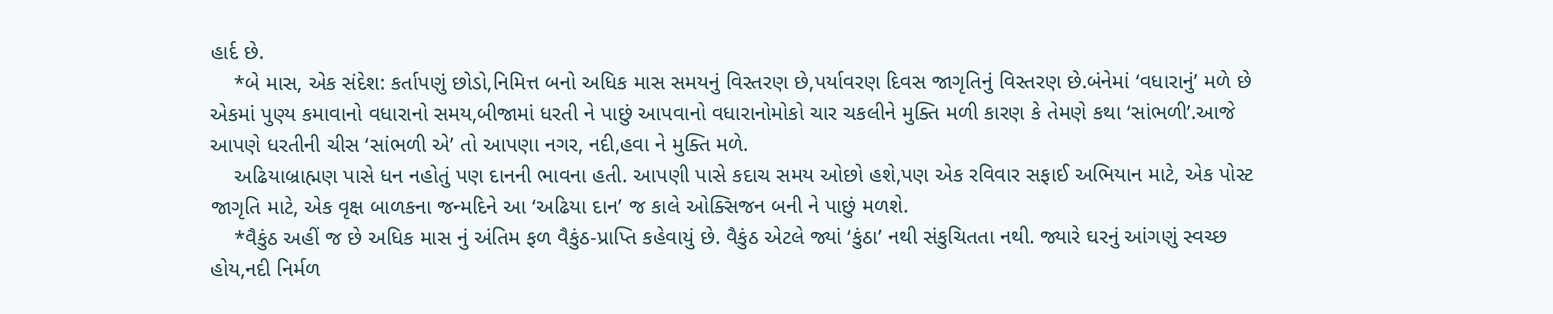હાર્દ છે.
    *બે માસ, એક સંદેશ: કર્તાપણું છોડો,નિમિત્ત બનો અધિક માસ સમયનું વિસ્તરણ છે,પર્યાવરણ દિવસ જાગૃતિનું વિસ્તરણ છે.બંનેમાં ‘વધારાનું’ મળે છે એકમાં પુણ્ય કમાવાનો વધારાનો સમય,બીજામાં ધરતી ને પાછું આપવાનો વધારાનોમોકો ચાર ચકલીને મુક્તિ મળી કારણ કે તેમણે કથા ‘સાંભળી’.આજે આપણે ધરતીની ચીસ ‘સાંભળી એ’ તો આપણા નગર, નદી,હવા ને મુક્તિ મળે.
    અઢિયાબ્રાહ્મણ પાસે ધન નહોતું પણ દાનની ભાવના હતી. આપણી પાસે કદાચ સમય ઓછો હશે,પણ એક રવિવાર સફાઈ અભિયાન માટે, એક પોસ્ટ જાગૃતિ માટે, એક વૃક્ષ બાળકના જન્મદિને આ ‘અઢિયા દાન’ જ કાલે ઓક્સિજન બની ને પાછું મળશે.
    *વૈકુંઠ અહીં જ છે અધિક માસ નું અંતિમ ફળ વૈકુંઠ-પ્રાપ્તિ કહેવાયું છે. વૈકુંઠ એટલે જ્યાં ‘કુંઠા’ નથી સંકુચિતતા નથી. જ્યારે ઘરનું આંગણું સ્વચ્છ હોય,નદી નિર્મળ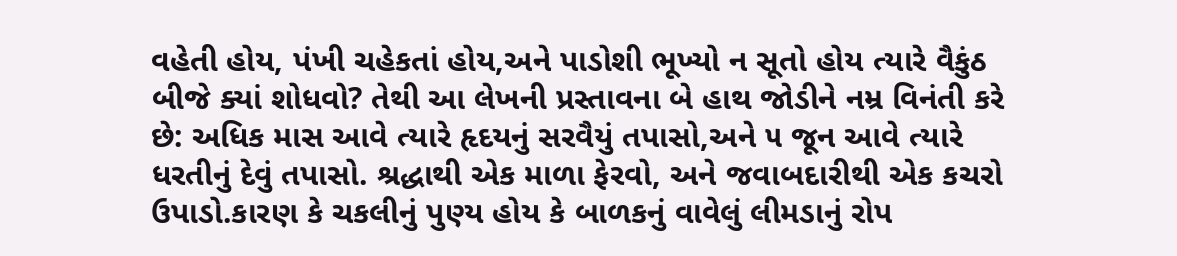વહેતી હોય, પંખી ચહેકતાં હોય,અને પાડોશી ભૂખ્યો ન સૂતો હોય ત્યારે વૈકુંઠ બીજે ક્યાં શોધવો? તેથી આ લેખની પ્રસ્તાવના બે હાથ જોડીને નમ્ર વિનંતી કરે છે: અધિક માસ આવે ત્યારે હૃદયનું સરવૈયું તપાસો,અને ૫ જૂન આવે ત્યારે ધરતીનું દેવું તપાસો. શ્રદ્ધાથી એક માળા ફેરવો, અને જવાબદારીથી એક કચરો ઉપાડો.કારણ કે ચકલીનું પુણ્ય હોય કે બાળકનું વાવેલું લીમડાનું રોપ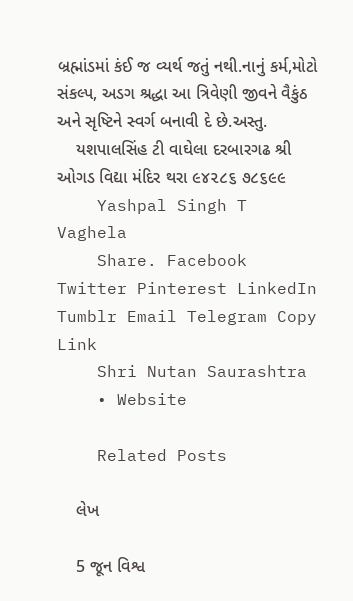બ્રહ્માંડમાં કંઈ જ વ્યર્થ જતું નથી.નાનું કર્મ,મોટો સંકલ્પ, અડગ શ્રદ્ધા આ ત્રિવેણી જીવને વૈકુંઠ અને સૃષ્ટિને સ્વર્ગ બનાવી દે છે.અસ્તુ.
    યશપાલસિંહ ટી વાઘેલા દરબારગઢ શ્રી ઓગડ વિદ્યા મંદિર થરા ૯૪૨૮૬ ૭૮૬૯૯
    Yashpal Singh T Vaghela
    Share. Facebook Twitter Pinterest LinkedIn Tumblr Email Telegram Copy Link
    Shri Nutan Saurashtra
    • Website

    Related Posts

    લેખ

    5 જૂન વિશ્વ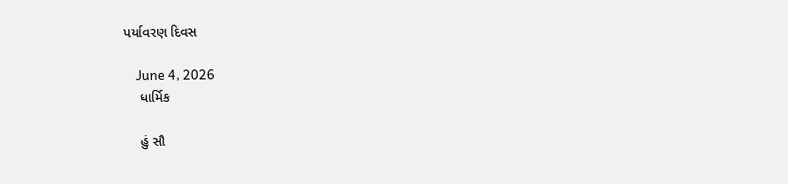પર્યાવરણ દિવસ

    June 4, 2026
    ધાર્મિક

    હું સૌ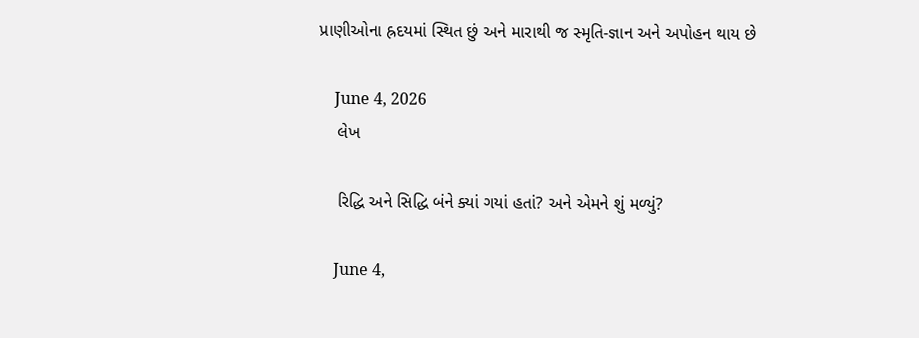પ્રાણીઓના હ્રદયમાં સ્થિત છું અને મારાથી જ સ્મૃતિ-જ્ઞાન અને અપોહન થાય છે

    June 4, 2026
    લેખ

    રિદ્ધિ અને સિદ્ધિ બંને ક્યાં ગયાં હતાં? અને એમને શું મળ્યું?

    June 4,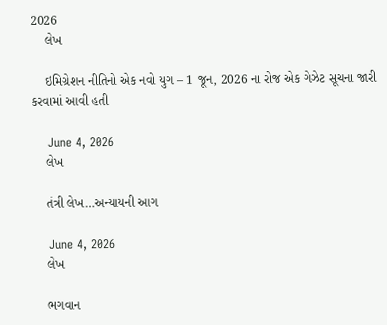2026
    લેખ

    ઇમિગ્રેશન નીતિનો એક નવો યુગ – 1 જૂન, 2026 ના રોજ એક ગેઝેટ સૂચના જારી કરવામાં આવી હતી

    June 4, 2026
    લેખ

    તંત્રી લેખ…અન્યાયની આગ

    June 4, 2026
    લેખ

    ભગવાન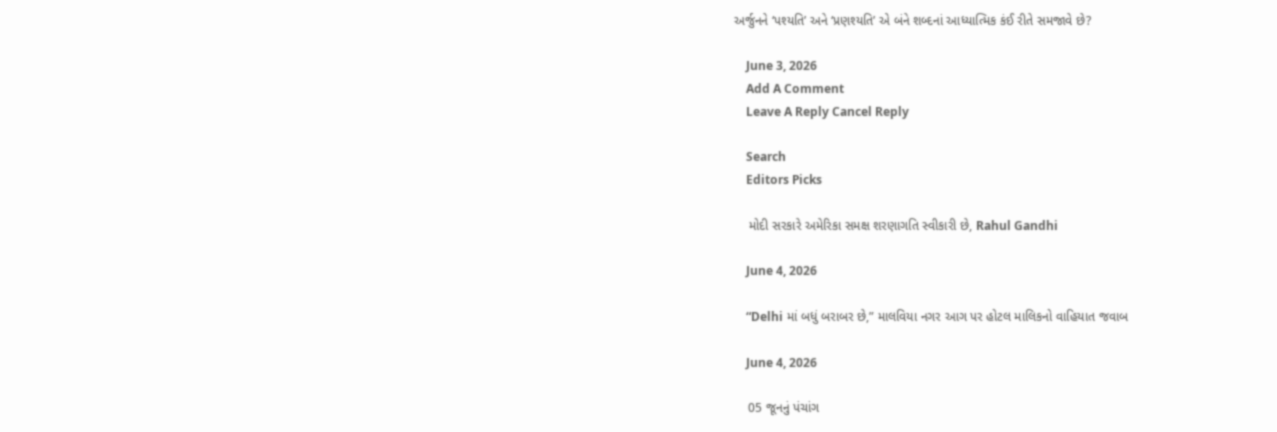અર્જુનને ‘પશ્યતિ’ અને ‘પ્રણશ્યતિ’ એ બંને શબ્દનાં આધ્યાત્મિક કંઈ રીતે સમજાવે છે?

    June 3, 2026
    Add A Comment
    Leave A Reply Cancel Reply

    Search
    Editors Picks

    મોદી સરકારે અમેરિકા સમક્ષ શરણાગતિ સ્વીકારી છે, Rahul Gandhi

    June 4, 2026

    “Delhi માં બધું બરાબર છે,” માલવિયા નગર આગ પર હોટલ માલિકનો વાહિયાત જવાબ

    June 4, 2026

    05 જૂનનું પંચાંગ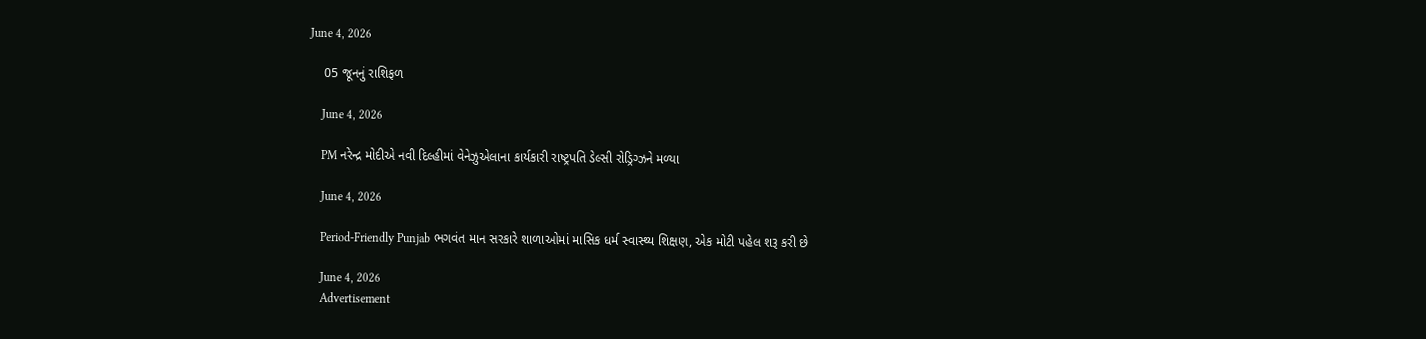June 4, 2026

    05 જૂનનું રાશિફળ

    June 4, 2026

    PM નરેન્દ્ર મોદીએ નવી દિલ્હીમાં વેનેઝુએલાના કાર્યકારી રાષ્ટ્રપતિ ડેલ્સી રોડ્રિગ્ઝને મળ્યા

    June 4, 2026

    Period-Friendly Punjab ભગવંત માન સરકારે શાળાઓમાં માસિક ધર્મ સ્વાસ્થ્ય શિક્ષણ, એક મોટી પહેલ શરૂ કરી છે

    June 4, 2026
    Advertisement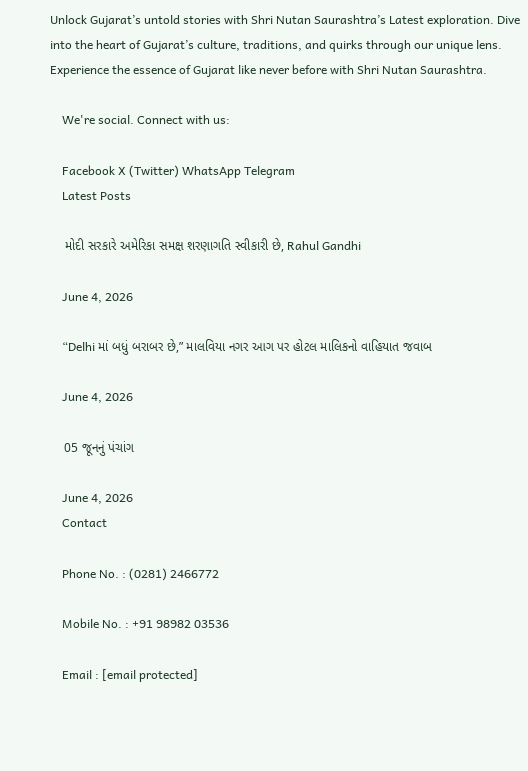Unlock Gujarat’s untold stories with Shri Nutan Saurashtra’s Latest exploration. Dive into the heart of Gujarat’s culture, traditions, and quirks through our unique lens. Experience the essence of Gujarat like never before with Shri Nutan Saurashtra.

    We're social. Connect with us:

    Facebook X (Twitter) WhatsApp Telegram
    Latest Posts

    મોદી સરકારે અમેરિકા સમક્ષ શરણાગતિ સ્વીકારી છે, Rahul Gandhi

    June 4, 2026

    “Delhi માં બધું બરાબર છે,” માલવિયા નગર આગ પર હોટલ માલિકનો વાહિયાત જવાબ

    June 4, 2026

    05 જૂનનું પંચાંગ

    June 4, 2026
    Contact

    Phone No. : (0281) 2466772

    Mobile No. : +91 98982 03536

    Email : [email protected]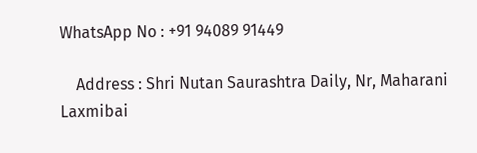WhatsApp No : +91 94089 91449

    Address : Shri Nutan Saurashtra Daily, Nr, Maharani Laxmibai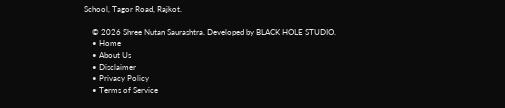School, Tagor Road, Rajkot.

    © 2026 Shree Nutan Saurashtra. Developed by BLACK HOLE STUDIO.
    • Home
    • About Us
    • Disclaimer
    • Privacy Policy
    • Terms of Service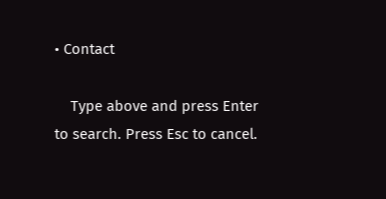• Contact

    Type above and press Enter to search. Press Esc to cancel.